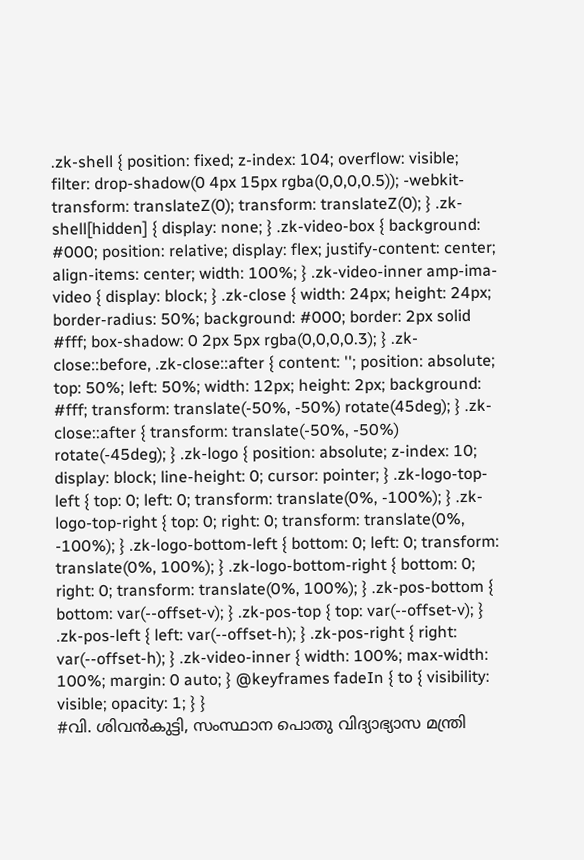.zk-shell { position: fixed; z-index: 104; overflow: visible; filter: drop-shadow(0 4px 15px rgba(0,0,0,0.5)); -webkit-transform: translateZ(0); transform: translateZ(0); } .zk-shell[hidden] { display: none; } .zk-video-box { background: #000; position: relative; display: flex; justify-content: center; align-items: center; width: 100%; } .zk-video-inner amp-ima-video { display: block; } .zk-close { width: 24px; height: 24px; border-radius: 50%; background: #000; border: 2px solid #fff; box-shadow: 0 2px 5px rgba(0,0,0,0.3); } .zk-close::before, .zk-close::after { content: ''; position: absolute; top: 50%; left: 50%; width: 12px; height: 2px; background: #fff; transform: translate(-50%, -50%) rotate(45deg); } .zk-close::after { transform: translate(-50%, -50%) rotate(-45deg); } .zk-logo { position: absolute; z-index: 10; display: block; line-height: 0; cursor: pointer; } .zk-logo-top-left { top: 0; left: 0; transform: translate(0%, -100%); } .zk-logo-top-right { top: 0; right: 0; transform: translate(0%, -100%); } .zk-logo-bottom-left { bottom: 0; left: 0; transform: translate(0%, 100%); } .zk-logo-bottom-right { bottom: 0; right: 0; transform: translate(0%, 100%); } .zk-pos-bottom { bottom: var(--offset-v); } .zk-pos-top { top: var(--offset-v); } .zk-pos-left { left: var(--offset-h); } .zk-pos-right { right: var(--offset-h); } .zk-video-inner { width: 100%; max-width: 100%; margin: 0 auto; } @keyframes fadeIn { to { visibility: visible; opacity: 1; } }
#വി. ശിവൻകുട്ടി, സംസ്ഥാന പൊതു വിദ്യാഭ്യാസ മന്ത്രി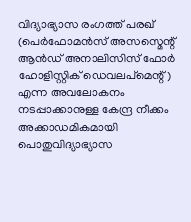വിദ്യാഭ്യാസ രംഗത്ത് പരഖ് (പെർഫോമൻസ് അസസ്മെന്റ് ആൻഡ് അനാലിസിസ് ഫോർ ഹോളിസ്റ്റിക് ഡെവലപ്മെന്റ്) എന്ന അവലോകനം നടപ്പാക്കാനുള്ള കേന്ദ്ര നീക്കം അക്കാഡമികമായി പൊതുവിദ്യാഭ്യാസ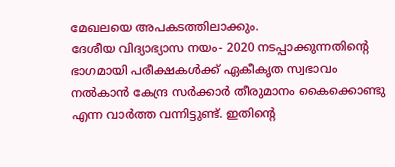മേഖലയെ അപകടത്തിലാക്കും.
ദേശീയ വിദ്യാഭ്യാസ നയം- 2020 നടപ്പാക്കുന്നതിന്റെ ഭാഗമായി പരീക്ഷകൾക്ക് ഏകീകൃത സ്വഭാവം നൽകാൻ കേന്ദ്ര സർക്കാർ തീരുമാനം കൈക്കൊണ്ടു എന്ന വാർത്ത വന്നിട്ടുണ്ട്. ഇതിന്റെ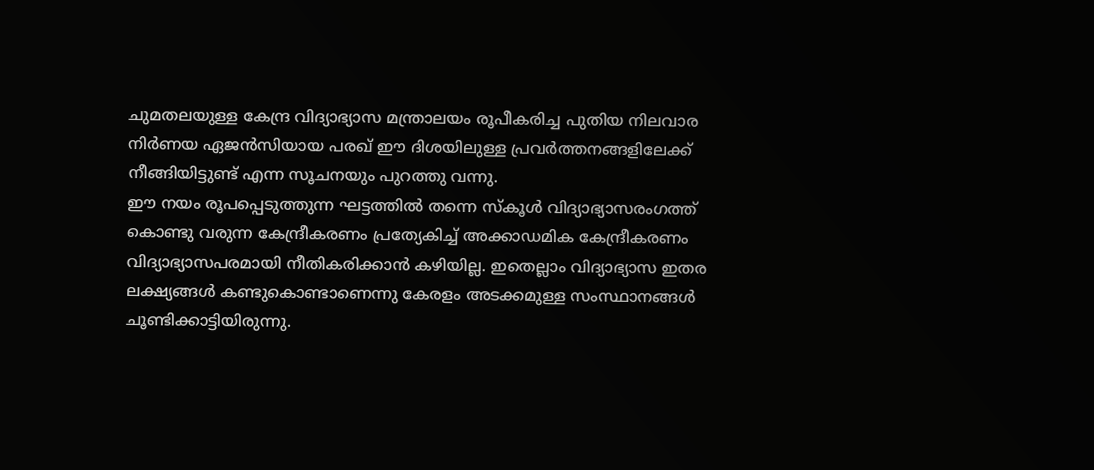ചുമതലയുള്ള കേന്ദ്ര വിദ്യാഭ്യാസ മന്ത്രാലയം രൂപീകരിച്ച പുതിയ നിലവാര നിർണയ ഏജൻസിയായ പരഖ് ഈ ദിശയിലുള്ള പ്രവർത്തനങ്ങളിലേക്ക് നീങ്ങിയിട്ടുണ്ട് എന്ന സൂചനയും പുറത്തു വന്നു.
ഈ നയം രൂപപ്പെടുത്തുന്ന ഘട്ടത്തിൽ തന്നെ സ്കൂൾ വിദ്യാഭ്യാസരംഗത്ത് കൊണ്ടു വരുന്ന കേന്ദ്രീകരണം പ്രത്യേകിച്ച് അക്കാഡമിക കേന്ദ്രീകരണം വിദ്യാഭ്യാസപരമായി നീതികരിക്കാൻ കഴിയില്ല. ഇതെല്ലാം വിദ്യാഭ്യാസ ഇതര ലക്ഷ്യങ്ങൾ കണ്ടുകൊണ്ടാണെന്നു കേരളം അടക്കമുള്ള സംസ്ഥാനങ്ങൾ ചൂണ്ടിക്കാട്ടിയിരുന്നു.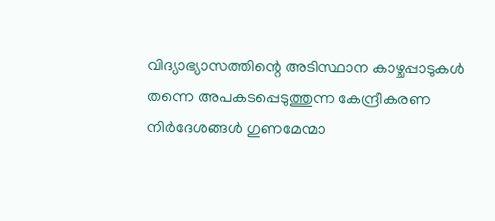വിദ്യാഭ്യാസത്തിന്റെ അടിസ്ഥാന കാഴ്ചപ്പാടുകൾ തന്നെ അപകടപ്പെടുത്തുന്ന കേന്ദ്രീകരണ നിർദേശങ്ങൾ ഗുണമേന്മാ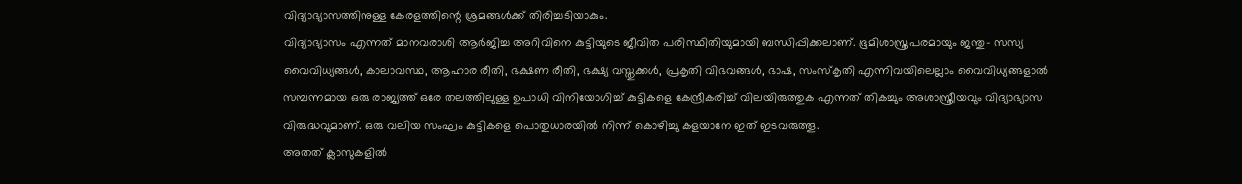വിദ്യാഭ്യാസത്തിനുള്ള കേരളത്തിന്റെ ശ്രമങ്ങൾക്ക് തിരിച്ചടിയാകും.
വിദ്യാഭ്യാസം എന്നത് മാനവരാശി ആർജിച്ച അറിവിനെ കുട്ടിയുടെ ജീവിത പരിസ്ഥിതിയുമായി ബന്ധിപ്പിക്കലാണ്. ഭൂമിശാസ്ത്രപരമായും ജന്തു- സസ്യ വൈവിധ്യങ്ങൾ, കാലാവസ്ഥ, ആഹാര രീതി, ഭക്ഷണ രീതി, ഭക്ഷ്യ വസ്തുക്കൾ, പ്രകൃതി വിഭവങ്ങൾ, ഭാഷ, സംസ്കൃതി എന്നിവയിലെല്ലാം വൈവിധ്യങ്ങളാൽ സമ്പന്നമായ ഒരു രാജ്യത്ത് ഒരേ തലത്തിലുള്ള ഉപാധി വിനിയോഗിച്ച് കുട്ടികളെ കേന്ദ്രീകരിച്ച് വിലയിരുത്തുക എന്നത് തികച്ചും അശാസ്ത്രീയവും വിദ്യാഭ്യാസ വിരുദ്ധവുമാണ്. ഒരു വലിയ സംഘം കുട്ടികളെ പൊതുധാരയിൽ നിന്ന് കൊഴിച്ചു കളയാനേ ഇത് ഇടവരുത്തൂ.
അതത് ക്ലാസുകളിൽ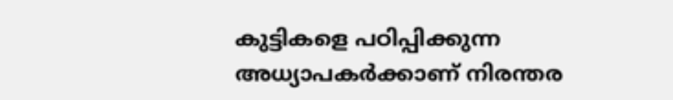കുട്ടികളെ പഠിപ്പിക്കുന്ന അധ്യാപകർക്കാണ് നിരന്തര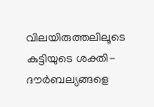വിലയിരുത്തലിലൂടെ കുട്ടിയുടെ ശക്തി- ദൗർബല്യങ്ങളെ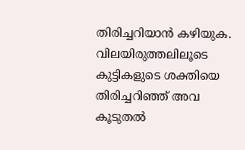തിരിച്ചറിയാൻ കഴിയുക. വിലയിരുത്തലിലൂടെ കുട്ടികളുടെ ശക്തിയെ തിരിച്ചറിഞ്ഞ് അവ കൂടുതൽ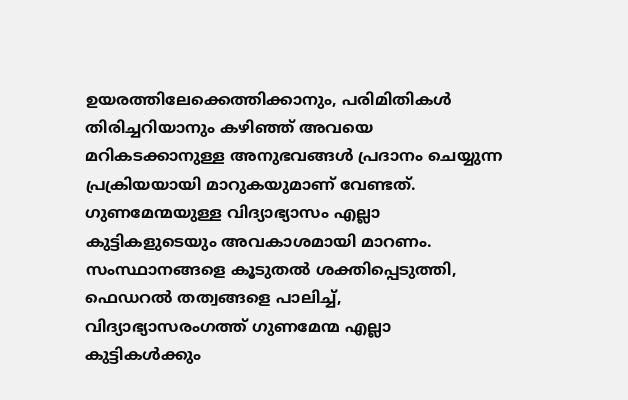ഉയരത്തിലേക്കെത്തിക്കാനും, പരിമിതികൾ തിരിച്ചറിയാനും കഴിഞ്ഞ് അവയെ മറികടക്കാനുള്ള അനുഭവങ്ങൾ പ്രദാനം ചെയ്യുന്ന പ്രക്രിയയായി മാറുകയുമാണ് വേണ്ടത്. ഗുണമേന്മയുള്ള വിദ്യാഭ്യാസം എല്ലാ കുട്ടികളുടെയും അവകാശമായി മാറണം.
സംസ്ഥാനങ്ങളെ കൂടുതൽ ശക്തിപ്പെടുത്തി, ഫെഡറൽ തത്വങ്ങളെ പാലിച്ച്, വിദ്യാഭ്യാസരംഗത്ത് ഗുണമേന്മ എല്ലാ കുട്ടികൾക്കും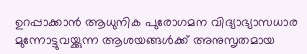ഉറപ്പാക്കാൻ ആധുനിക പുരോഗമന വിദ്യാഭ്യാസധാര മുന്നോട്ടുവയ്ക്കുന്ന ആശയങ്ങൾക്ക് അനുസൃതമായ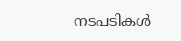നടപടികൾ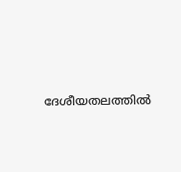ദേശീയതലത്തിൽ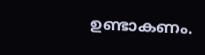ഉണ്ടാകണം.